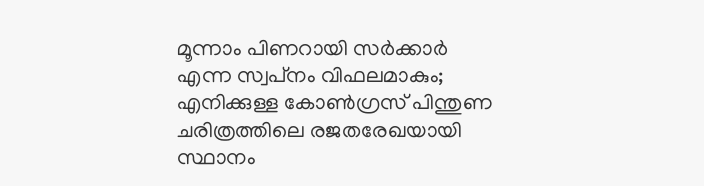മൂന്നാം പിണറായി സര്‍ക്കാര്‍ എന്ന സ്വപ്‌നം വിഫലമാകും; എനിക്കുള്ള കോണ്‍ഗ്രസ് പിന്തുണ ചരിത്രത്തിലെ രജതരേഖയായി സ്ഥാനം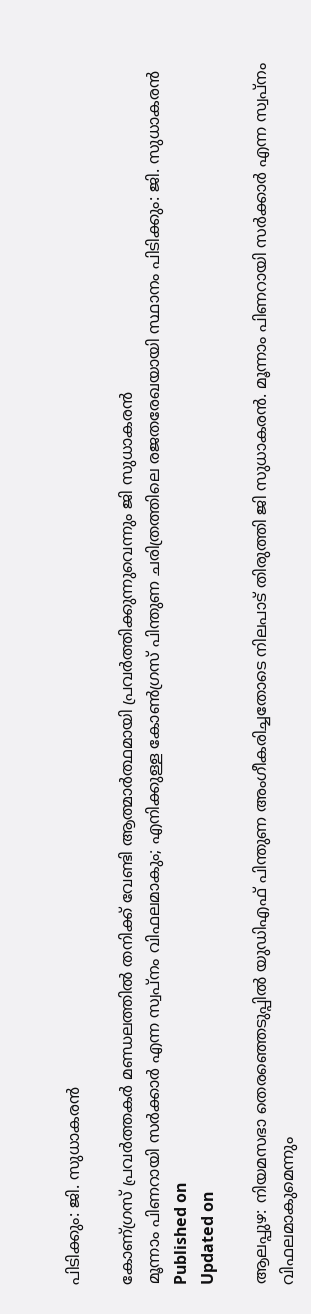പിടിക്കും: ജി. സുധാകരന്‍

കോണ്ഗ്രസ് പ്രവര്‍ത്തകര്‍ മണ്ഡലത്തില്‍ തനിക്ക് വേണ്ടി ആത്മാര്‍ത്ഥമായി പ്രവര്‍ത്തിക്കുന്നുവെന്നും ജി സുധാകരൻ
മൂന്നാം പിണറായി സര്‍ക്കാര്‍ എന്ന സ്വപ്‌നം വിഫലമാകും; എനിക്കുള്ള കോണ്‍ഗ്രസ് പിന്തുണ ചരിത്രത്തിലെ രജതരേഖയായി സ്ഥാനം പിടിക്കും: ജി. സുധാകരന്‍
Published on
Updated on

ആലപ്പുഴ: നിയമസഭാ തെരഞ്ഞെടുപ്പില്‍ യുഡിഎഫ് പിന്തുണ അംഗീകരിച്ചതോടെ നിലപാട് തിരുത്തി ജി സുധാകരന്‍. മൂന്നാം പിണറായി സര്‍ക്കാര്‍ എന്ന സ്വപ്‌നം വിഫലമാകുമെന്നും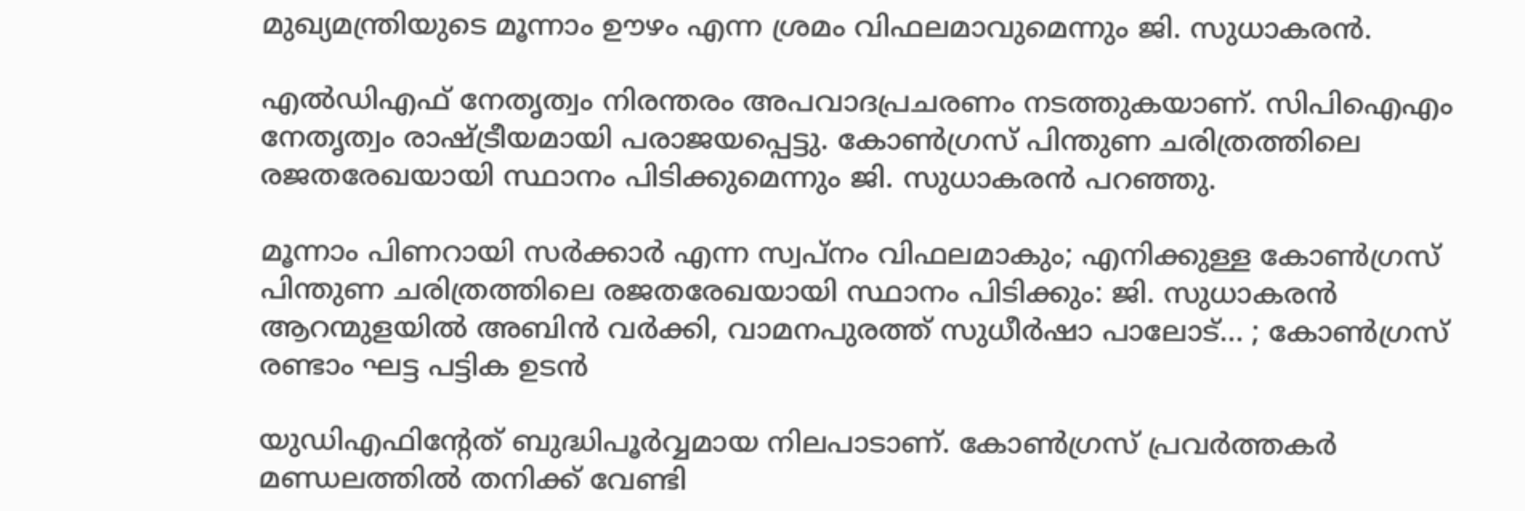മുഖ്യമന്ത്രിയുടെ മൂന്നാം ഊഴം എന്ന ശ്രമം വിഫലമാവുമെന്നും ജി. സുധാകരന്‍.

എല്‍ഡിഎഫ് നേതൃത്വം നിരന്തരം അപവാദപ്രചരണം നടത്തുകയാണ്. സിപിഐഎം നേതൃത്വം രാഷ്ട്രീയമായി പരാജയപ്പെട്ടു. കോണ്‍ഗ്രസ് പിന്തുണ ചരിത്രത്തിലെ രജതരേഖയായി സ്ഥാനം പിടിക്കുമെന്നും ജി. സുധാകരന്‍ പറഞ്ഞു.

മൂന്നാം പിണറായി സര്‍ക്കാര്‍ എന്ന സ്വപ്‌നം വിഫലമാകും; എനിക്കുള്ള കോണ്‍ഗ്രസ് പിന്തുണ ചരിത്രത്തിലെ രജതരേഖയായി സ്ഥാനം പിടിക്കും: ജി. സുധാകരന്‍
ആറന്മുളയിൽ അബിൻ വർക്കി, വാമനപുരത്ത് സുധീർഷാ പാലോട്... ; കോൺഗ്രസ് രണ്ടാം ഘട്ട പട്ടിക ഉടൻ

യുഡിഎഫിന്റേത് ബുദ്ധിപൂര്‍വ്വമായ നിലപാടാണ്. കോണ്‍ഗ്രസ് പ്രവര്‍ത്തകര്‍ മണ്ഡലത്തില്‍ തനിക്ക് വേണ്ടി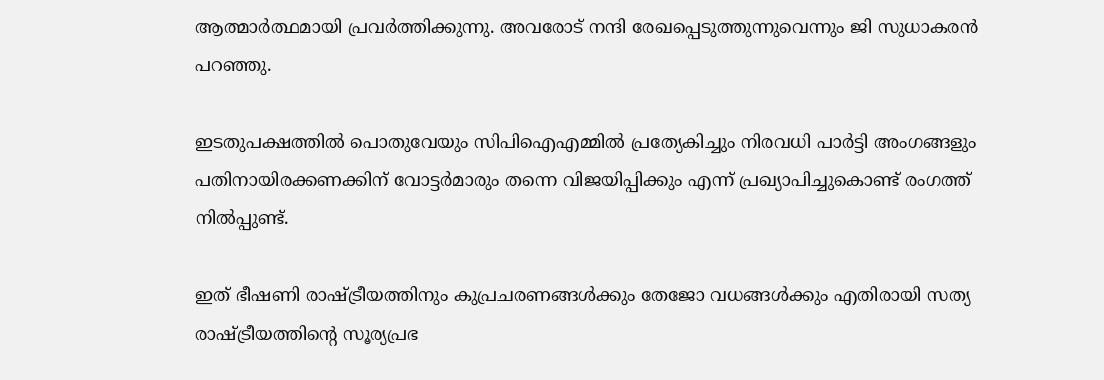ആത്മാര്‍ത്ഥമായി പ്രവര്‍ത്തിക്കുന്നു. അവരോട് നന്ദി രേഖപ്പെടുത്തുന്നുവെന്നും ജി സുധാകരന്‍ പറഞ്ഞു.

ഇടതുപക്ഷത്തില്‍ പൊതുവേയും സിപിഐഎമ്മില്‍ പ്രത്യേകിച്ചും നിരവധി പാര്‍ട്ടി അംഗങ്ങളും പതിനായിരക്കണക്കിന് വോട്ടര്‍മാരും തന്നെ വിജയിപ്പിക്കും എന്ന് പ്രഖ്യാപിച്ചുകൊണ്ട് രംഗത്ത് നില്‍പ്പുണ്ട്.

ഇത് ഭീഷണി രാഷ്ട്രീയത്തിനും കുപ്രചരണങ്ങള്‍ക്കും തേജോ വധങ്ങള്‍ക്കും എതിരായി സത്യ രാഷ്ട്രീയത്തിന്റെ സൂര്യപ്രഭ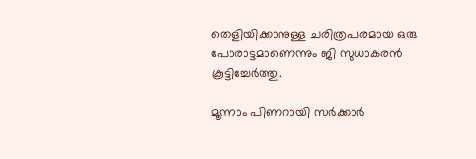തെളിയിക്കാനുള്ള ചരിത്രപരമായ ഒരു പോരാട്ടമാണെന്നും ജി സുധാകരന്‍ കൂട്ടിച്ചേര്‍ത്തു.

മൂന്നാം പിണറായി സര്‍ക്കാര്‍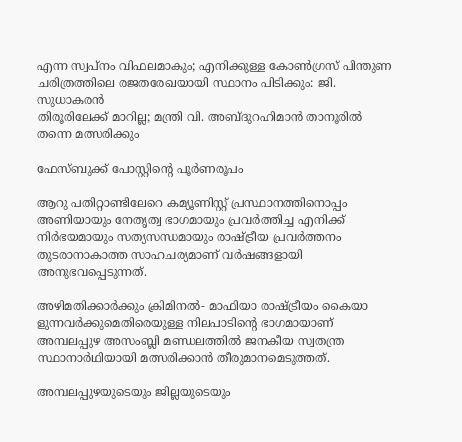എന്ന സ്വപ്‌നം വിഫലമാകും; എനിക്കുള്ള കോണ്‍ഗ്രസ് പിന്തുണ ചരിത്രത്തിലെ രജതരേഖയായി സ്ഥാനം പിടിക്കും: ജി. സുധാകരന്‍
തിരൂരിലേക്ക് മാറില്ല; മന്ത്രി വി. അബ്ദുറഹിമാൻ താനൂരിൽ തന്നെ മത്സരിക്കും

ഫേസ്ബുക്ക് പോസ്റ്റിന്റെ പൂർണരൂപം

ആറു പതിറ്റാണ്ടിലേറെ കമ്യൂണിസ്റ്റ് പ്രസ്ഥാനത്തിനൊപ്പം അണിയായും നേതൃത്വ ഭാഗമായും പ്രവര്‍ത്തിച്ച എനിക്ക് നിര്‍ഭയമായും സത്യസന്ധമായും രാഷ്ട്രീയ പ്രവര്‍ത്തനം തുടരാനാകാത്ത സാഹചര്യമാണ് വര്‍ഷങ്ങളായി അനുഭവപ്പെടുന്നത്.

അഴിമതിക്കാര്‍ക്കും ക്രിമിനല്‍- മാഫിയാ രാഷ്ട്രീയം കൈയാ ളുന്നവര്‍ക്കുമെതിരെയുള്ള നിലപാടിന്റെ ഭാഗമായാണ് അമ്പലപ്പുഴ അസംബ്ലി മണ്ഡലത്തില്‍ ജനകീയ സ്വതന്ത്ര സ്ഥാനാര്‍ഥിയായി മത്സരിക്കാന്‍ തീരുമാനമെടുത്തത്.

അമ്പലപ്പുഴയുടെയും ജില്ലയുടെയും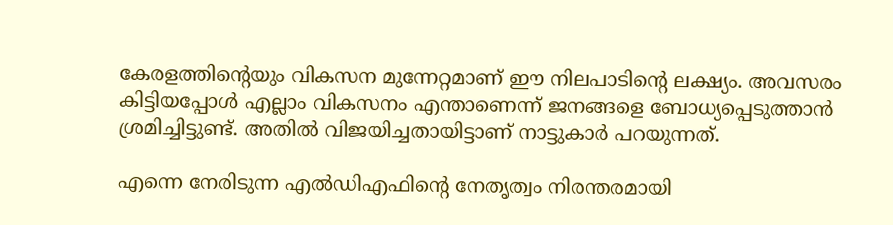കേരളത്തിന്റെയും വികസന മുന്നേറ്റമാണ് ഈ നിലപാടിന്റെ ലക്ഷ്യം. അവസരം കിട്ടിയപ്പോള്‍ എല്ലാം വികസനം എന്താണെന്ന് ജനങ്ങളെ ബോധ്യപ്പെടുത്താന്‍ ശ്രമിച്ചിട്ടുണ്ട്. അതില്‍ വിജയിച്ചതായിട്ടാണ് നാട്ടുകാര്‍ പറയുന്നത്.

എന്നെ നേരിടുന്ന എല്‍ഡിഎഫിന്റെ നേതൃത്വം നിരന്തരമായി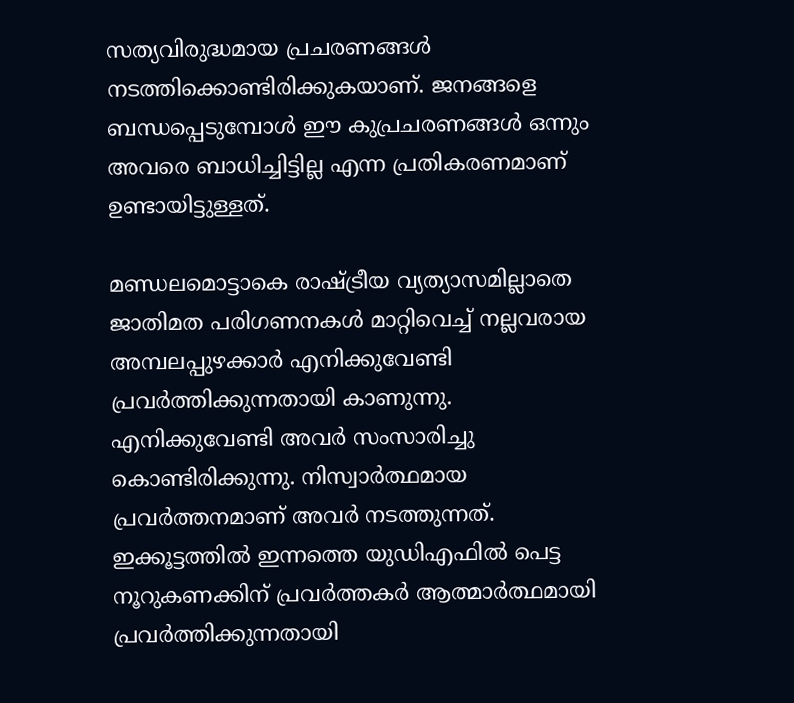സത്യവിരുദ്ധമായ പ്രചരണങ്ങള്‍ നടത്തിക്കൊണ്ടിരിക്കുകയാണ്. ജനങ്ങളെ ബന്ധപ്പെടുമ്പോള്‍ ഈ കുപ്രചരണങ്ങള്‍ ഒന്നും അവരെ ബാധിച്ചിട്ടില്ല എന്ന പ്രതികരണമാണ് ഉണ്ടായിട്ടുള്ളത്.

മണ്ഡലമൊട്ടാകെ രാഷ്ട്രീയ വ്യത്യാസമില്ലാതെ ജാതിമത പരിഗണനകള്‍ മാറ്റിവെച്ച് നല്ലവരായ അമ്പലപ്പുഴക്കാര്‍ എനിക്കുവേണ്ടി പ്രവര്‍ത്തിക്കുന്നതായി കാണുന്നു. എനിക്കുവേണ്ടി അവര്‍ സംസാരിച്ചു കൊണ്ടിരിക്കുന്നു. നിസ്വാര്‍ത്ഥമായ പ്രവര്‍ത്തനമാണ് അവര്‍ നടത്തുന്നത്. ഇക്കൂട്ടത്തില്‍ ഇന്നത്തെ യുഡിഎഫില്‍ പെട്ട നൂറുകണക്കിന് പ്രവര്‍ത്തകര്‍ ആത്മാര്‍ത്ഥമായി പ്രവര്‍ത്തിക്കുന്നതായി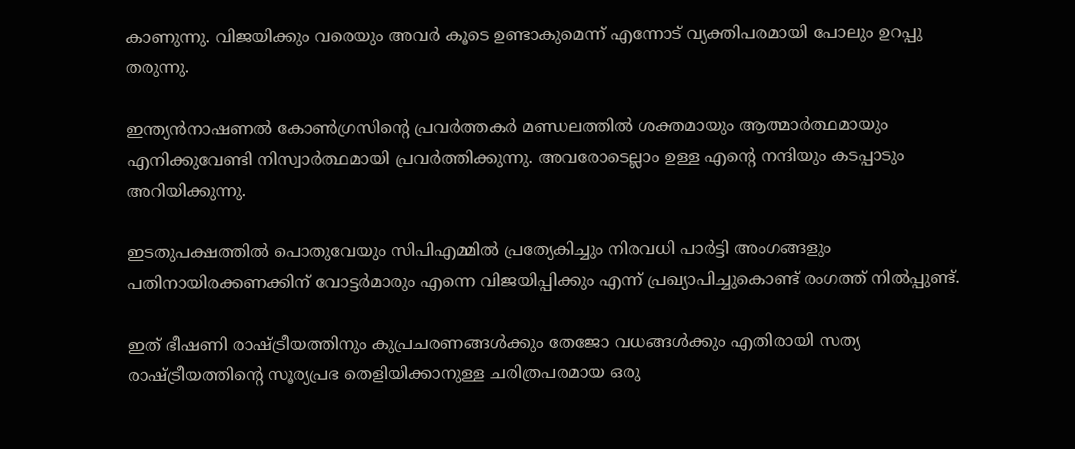കാണുന്നു. വിജയിക്കും വരെയും അവര്‍ കൂടെ ഉണ്ടാകുമെന്ന് എന്നോട് വ്യക്തിപരമായി പോലും ഉറപ്പു തരുന്നു.

ഇന്ത്യന്‍നാഷണല്‍ കോണ്‍ഗ്രസിന്റെ പ്രവര്‍ത്തകര്‍ മണ്ഡലത്തില്‍ ശക്തമായും ആത്മാര്‍ത്ഥമായും എനിക്കുവേണ്ടി നിസ്വാര്‍ത്ഥമായി പ്രവര്‍ത്തിക്കുന്നു. അവരോടെല്ലാം ഉള്ള എന്റെ നന്ദിയും കടപ്പാടും അറിയിക്കുന്നു.

ഇടതുപക്ഷത്തില്‍ പൊതുവേയും സിപിഎമ്മില്‍ പ്രത്യേകിച്ചും നിരവധി പാര്‍ട്ടി അംഗങ്ങളും പതിനായിരക്കണക്കിന് വോട്ടര്‍മാരും എന്നെ വിജയിപ്പിക്കും എന്ന് പ്രഖ്യാപിച്ചുകൊണ്ട് രംഗത്ത് നില്‍പ്പുണ്ട്.

ഇത് ഭീഷണി രാഷ്ട്രീയത്തിനും കുപ്രചരണങ്ങള്‍ക്കും തേജോ വധങ്ങള്‍ക്കും എതിരായി സത്യ രാഷ്ട്രീയത്തിന്റെ സൂര്യപ്രഭ തെളിയിക്കാനുള്ള ചരിത്രപരമായ ഒരു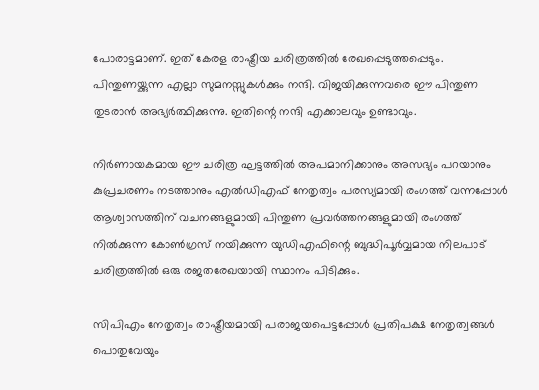പോരാട്ടമാണ്. ഇത് കേരള രാഷ്ട്രീയ ചരിത്രത്തില്‍ രേഖപ്പെടുത്തപ്പെടും. പിന്തുണയ്ക്കുന്ന എല്ലാ സുമനസ്സുകള്‍ക്കും നന്ദി. വിജയിക്കുന്നവരെ ഈ പിന്തുണ തുടരാന്‍ അഭ്യര്‍ത്ഥിക്കുന്നു. ഇതിന്റെ നന്ദി എക്കാലവും ഉണ്ടാവും.

നിര്‍ണായകമായ ഈ ചരിത്ര ഘട്ടത്തില്‍ അപമാനിക്കാനും അസഭ്യം പറയാനും കുപ്രചരണം നടത്താനും എല്‍ഡിഎഫ് നേതൃത്വം പരസ്യമായി രംഗത്ത് വന്നപ്പോള്‍ ആശ്വാസത്തിന് വചനങ്ങളുമായി പിന്തുണ പ്രവര്‍ത്തനങ്ങളുമായി രംഗത്ത് നില്‍ക്കുന്ന കോണ്‍ഗ്രസ് നയിക്കുന്ന യുഡിഎഫിന്റെ ബുദ്ധിപൂര്‍വ്വമായ നിലപാട് ചരിത്രത്തില്‍ ഒരു രജതരേഖയായി സ്ഥാനം പിടിക്കും.

സിപിഎം നേതൃത്വം രാഷ്ട്രീയമായി പരാജയപെട്ടപ്പോള്‍ പ്രതിപക്ഷ നേതൃത്വങ്ങള്‍ പൊതുവേയും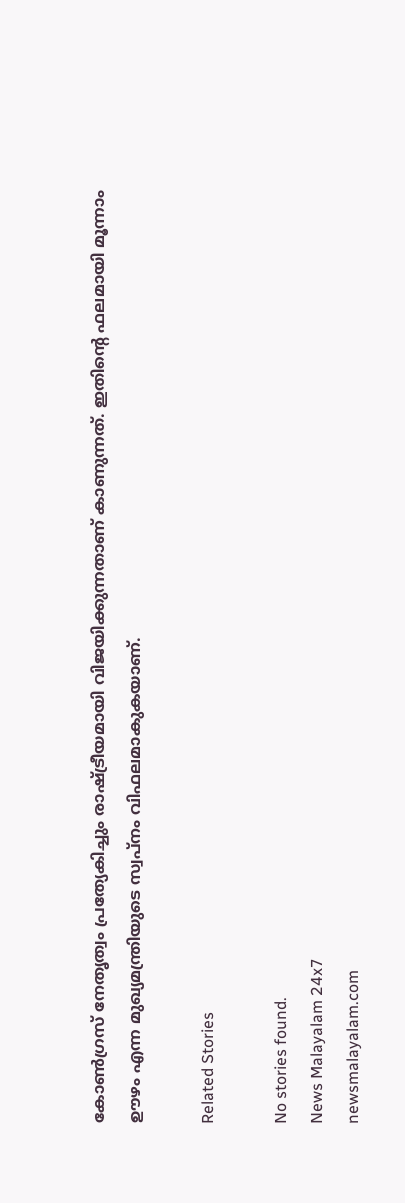കോണ്‍ഗ്രസ് നേതൃത്വം പ്രത്യേകിച്ചും രാഷ്ട്രീയമായി വിജയിക്കുന്നതാണ് കാണുന്നത്. ഇതിന്റെ ഫലമായി മൂന്നാം ഊഴം എന്ന മുഖ്യമന്ത്രിയുടെ സ്വപ്നം വിഫലമാകുകയാണ്.

Related Stories

No stories found.
News Malayalam 24x7
newsmalayalam.com